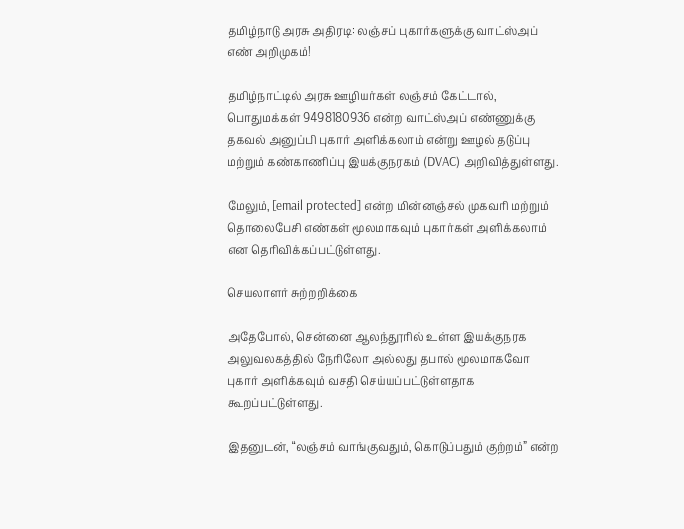தமிழ்நாடு அரசு அதிரடி: லஞ்சப் புகார்களுக்கு வாட்ஸ்அப் எண் அறிமுகம்!

தமிழ்நாட்டில் அரசு ஊழியர்கள் லஞ்சம் கேட்டால், பொதுமக்கள் 9498180936 என்ற வாட்ஸ்அப் எண்ணுக்கு தகவல் அனுப்பி புகார் அளிக்கலாம் என்று ஊழல் தடுப்பு மற்றும் கண்காணிப்பு இயக்குநரகம் (DVAC) அறிவித்துள்ளது.

மேலும், [email protected] என்ற மின்னஞ்சல் முகவரி மற்றும் தொலைபேசி எண்கள் மூலமாகவும் புகார்கள் அளிக்கலாம் என தெரிவிக்கப்பட்டுள்ளது.

செயலாளர் சுற்றறிக்கை

அதேபோல், சென்னை ஆலந்தூரில் உள்ள இயக்குநரக அலுவலகத்தில் நேரிலோ அல்லது தபால் மூலமாகவோ புகார் அளிக்கவும் வசதி செய்யப்பட்டுள்ளதாக கூறப்பட்டுள்ளது.

இதனுடன், “லஞ்சம் வாங்குவதும், கொடுப்பதும் குற்றம்” என்ற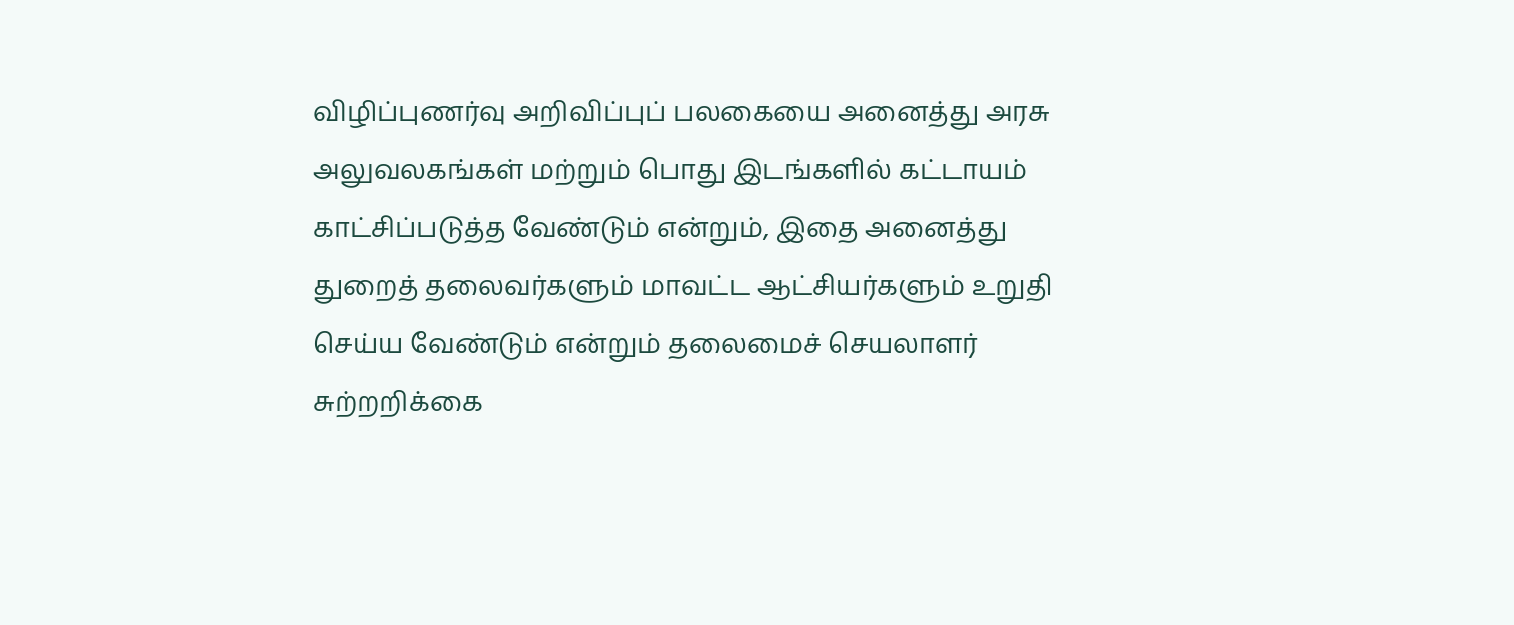விழிப்புணர்வு அறிவிப்புப் பலகையை அனைத்து அரசு அலுவலகங்கள் மற்றும் பொது இடங்களில் கட்டாயம் காட்சிப்படுத்த வேண்டும் என்றும், இதை அனைத்து துறைத் தலைவர்களும் மாவட்ட ஆட்சியர்களும் உறுதி செய்ய வேண்டும் என்றும் தலைமைச் செயலாளர் சுற்றறிக்கை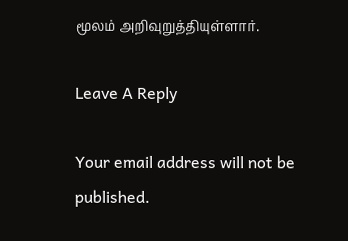மூலம் அறிவுறுத்தியுள்ளார்.

Leave A Reply

Your email address will not be published.